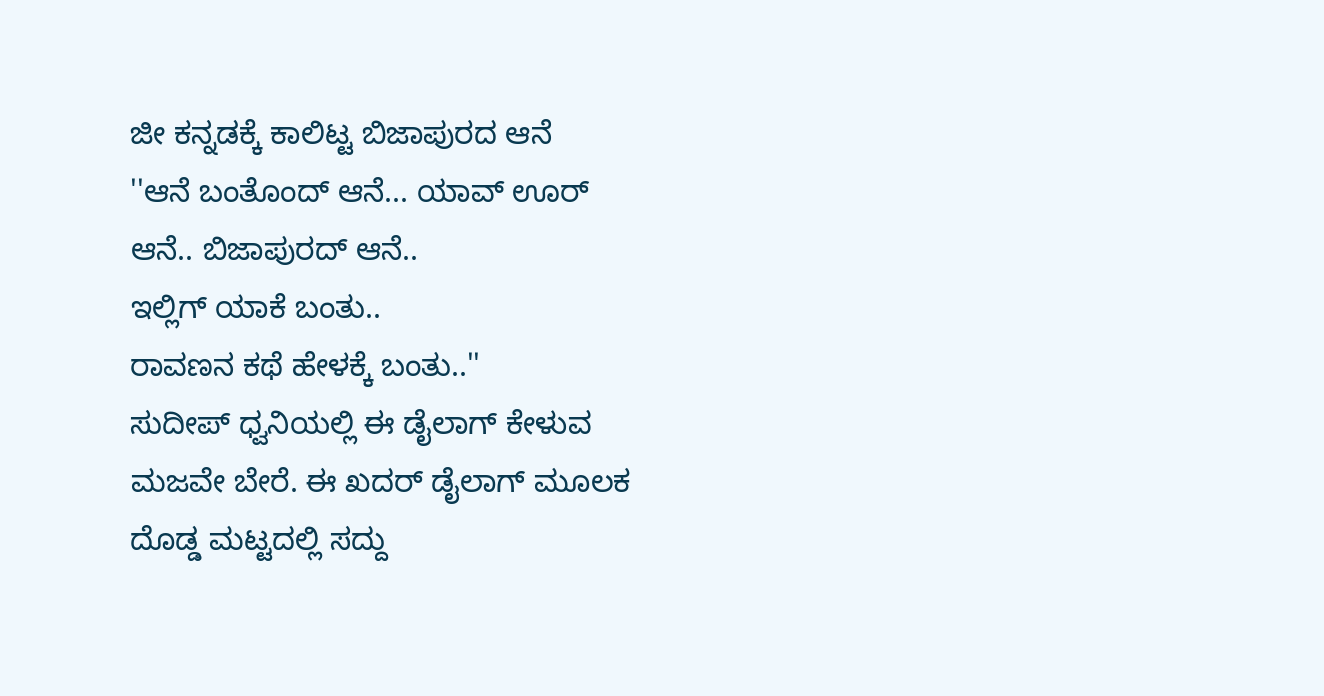ಜೀ ಕನ್ನಡಕ್ಕೆ ಕಾಲಿಟ್ಟ ಬಿಜಾಪುರದ ಆನೆ
''ಆನೆ ಬಂತೊಂದ್ ಆನೆ... ಯಾವ್ ಊರ್ ಆನೆ.. ಬಿಜಾಪುರದ್ ಆನೆ..
ಇಲ್ಲಿಗ್ ಯಾಕೆ ಬಂತು..
ರಾವಣನ ಕಥೆ ಹೇಳಕ್ಕೆ ಬಂತು..''
ಸುದೀಪ್ ಧ್ವನಿಯಲ್ಲಿ ಈ ಡೈಲಾಗ್ ಕೇಳುವ ಮಜವೇ ಬೇರೆ. ಈ ಖದರ್ ಡೈಲಾಗ್ ಮೂಲಕ ದೊಡ್ಡ ಮಟ್ಟದಲ್ಲಿ ಸದ್ದು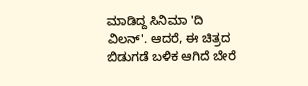ಮಾಡಿದ್ದ ಸಿನಿಮಾ 'ದಿ ವಿಲನ್'. ಆದರೆ, ಈ ಚಿತ್ರದ ಬಿಡುಗಡೆ ಬಳಿಕ ಆಗಿದೆ ಬೇರೆ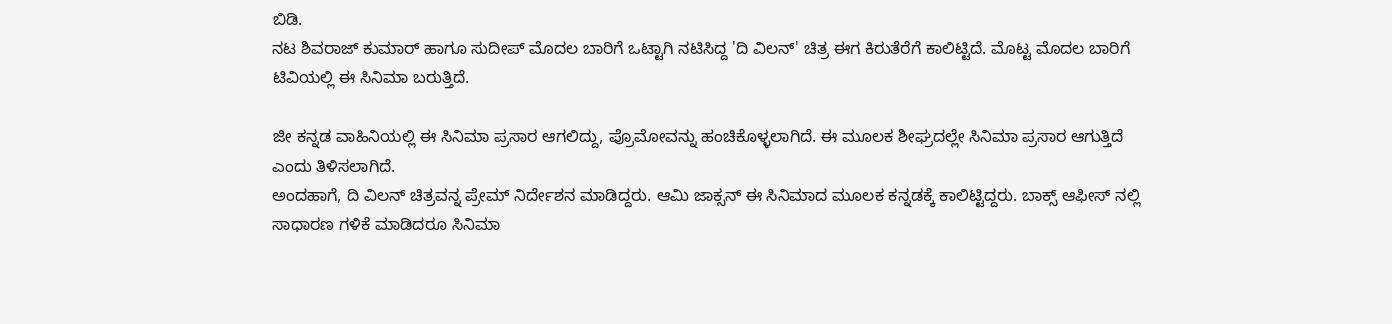ಬಿಡಿ.
ನಟ ಶಿವರಾಜ್ ಕುಮಾರ್ ಹಾಗೂ ಸುದೀಪ್ ಮೊದಲ ಬಾರಿಗೆ ಒಟ್ಟಾಗಿ ನಟಿಸಿದ್ದ 'ದಿ ವಿಲನ್' ಚಿತ್ರ ಈಗ ಕಿರುತೆರೆಗೆ ಕಾಲಿಟ್ಟಿದೆ. ಮೊಟ್ಟ ಮೊದಲ ಬಾರಿಗೆ ಟಿವಿಯಲ್ಲಿ ಈ ಸಿನಿಮಾ ಬರುತ್ತಿದೆ.

ಜೀ ಕನ್ನಡ ವಾಹಿನಿಯಲ್ಲಿ ಈ ಸಿನಿಮಾ ಪ್ರಸಾರ ಆಗಲಿದ್ದು, ಪ್ರೊಮೋವನ್ನು ಹಂಚಿಕೊಳ್ಳಲಾಗಿದೆ. ಈ ಮೂಲಕ ಶೀಘ್ರದಲ್ಲೇ ಸಿನಿಮಾ ಪ್ರಸಾರ ಆಗುತ್ತಿದೆ ಎಂದು ತಿಳಿಸಲಾಗಿದೆ.
ಅಂದಹಾಗೆ, ದಿ ವಿಲನ್ ಚಿತ್ರವನ್ನ ಪ್ರೇಮ್ ನಿರ್ದೇಶನ ಮಾಡಿದ್ದರು. ಆಮಿ ಜಾಕ್ಸನ್ ಈ ಸಿನಿಮಾದ ಮೂಲಕ ಕನ್ನಡಕ್ಕೆ ಕಾಲಿಟ್ಟಿದ್ದರು. ಬಾಕ್ಸ್ ಆಫೀಸ್ ನಲ್ಲಿ ಸಾಧಾರಣ ಗಳಿಕೆ ಮಾಡಿದರೂ ಸಿನಿಮಾ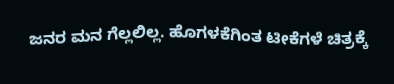ಜನರ ಮನ ಗೆಲ್ಲಲಿಲ್ಲ. ಹೊಗಳಕೆಗಿಂತ ಟೀಕೆಗಳೆ ಚಿತ್ರಕ್ಕೆ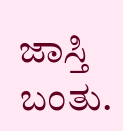ಜಾಸ್ತಿ ಬಂತು.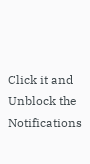Click it and Unblock the Notifications